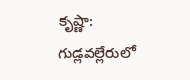కృష్ణా: గుడ్లవల్లేరులో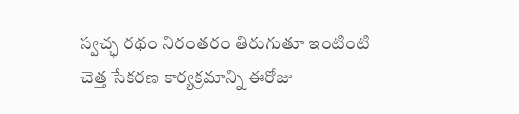స్వచ్ఛ రథం నిరంతరం తిరుగుతూ ఇంటింటి చెత్త సేకరణ కార్యక్రమాన్ని ఈరోజు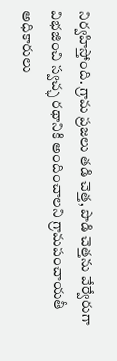నిర్వహిస్తోంది. గ్రామ ప్రజలు తడి చెత్త, పొడి చెత్తను వేర్వేరుగా విభజించి స్వచ్ఛ రథానికి అందించాలని గ్రామపంచాయతీ అధికారులు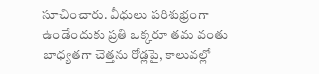సూచించారు. వీధులు పరిశుభ్రంగా ఉండేందుకు ప్రతి ఒక్కరూ తమ వంతు బాధ్యతగా చెత్తను రోడ్లపై, కాలువల్లో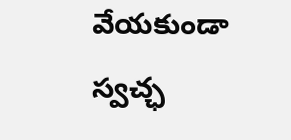వేయకుండా స్వచ్ఛ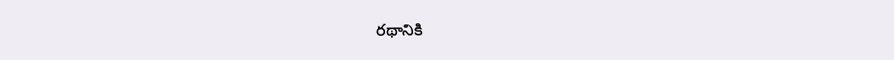రథానికి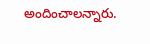అందించాలన్నారు.